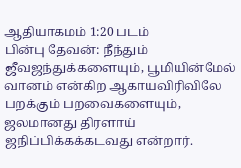ஆதியாகமம் 1:20 படம்
பின்பு தேவன்: நீந்தும் ஜீவஜந்துக்களையும், பூமியின்மேல் வானம் என்கிற ஆகாயவிரிவிலே பறக்கும் பறவைகளையும், ஜலமானது திரளாய் ஜநிப்பிக்கக்கடவது என்றார்.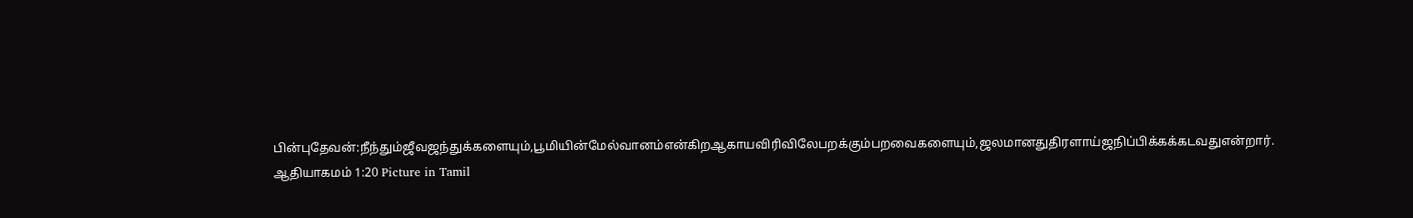பின்புதேவன்:நீந்தும்ஜீவஜந்துக்களையும்,பூமியின்மேல்வானம்என்கிறஆகாயவிரிவிலேபறக்கும்பறவைகளையும்,ஜலமானதுதிரளாய்ஜநிப்பிக்கக்கடவதுஎன்றார்.
ஆதியாகமம் 1:20 Picture in Tamil